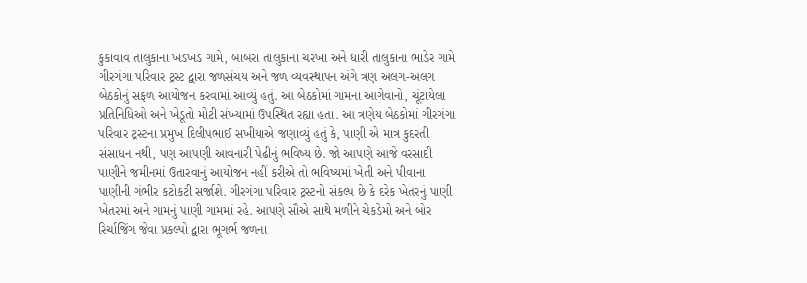કુકાવાવ તાલુકાના ખડખડ ગામે, બાબરા તાલુકાના ચરખા અને ધારી તાલુકાના ભાડેર ગામે ગીરગંગા પરિવાર ટ્રસ્ટ દ્વારા જળસંચય અને જળ વ્યવસ્થાપન અંગે ત્રણ અલગ-અલગ બેઠકોનું સફળ આયોજન કરવામાં આવ્યું હતું. આ બેઠકોમાં ગામના આગેવાનો, ચૂંટાયેલા પ્રતિનિધિઓ અને ખેડૂતો મોટી સંખ્યામાં ઉપસ્થિત રહ્યા હતા. આ ત્રણેય બેઠકોમાં ગીરગંગા પરિવાર ટ્રસ્ટના પ્રમુખ દિલીપભાઈ સખીયાએ જણાવ્યું હતું કે, પાણી એ માત્ર કુદરતી સંસાધન નથી, પણ આપણી આવનારી પેઢીનું ભવિષ્ય છે. જો આપણે આજે વરસાદી પાણીને જમીનમાં ઉતારવાનું આયોજન નહીં કરીએ તો ભવિષ્યમાં ખેતી અને પીવાના પાણીની ગંભીર કટોકટી સર્જાશે. ગીરગંગા પરિવાર ટ્રસ્ટનો સંકલ્પ છે કે દરેક ખેતરનું પાણી ખેતરમાં અને ગામનું પાણી ગામમાં રહે. આપણે સૌએ સાથે મળીને ચેકડેમો અને બોર રિર્ચાજિંગ જેવા પ્રકલ્પો દ્વારા ભૂગર્ભ જળના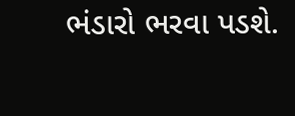ભંડારો ભરવા પડશે.